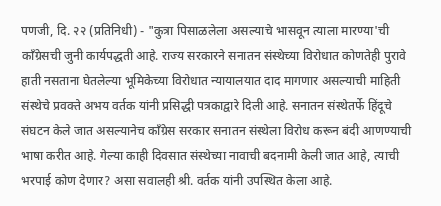पणजी, दि. २२ (प्रतिनिधी) - "कुत्रा पिसाळलेला असल्याचे भासवून त्याला मारण्या'ची कॉंग्रेसची जुनी कार्यपद्धती आहे. राज्य सरकारने सनातन संस्थेच्या विरोधात कोणतेही पुरावे हाती नसताना घेतलेल्या भूमिकेच्या विरोधात न्यायालयात दाद मागणार असल्याची माहिती संस्थेचे प्रवक्ते अभय वर्तक यांनी प्रसिद्धी पत्रकाद्वारे दिली आहे. सनातन संस्थेतर्फे हिंदूचे संघटन केले जात असल्यानेच कॉंग्रेस सरकार सनातन संस्थेला विरोध करून बंदी आणण्याची भाषा करीत आहे. गेल्या काही दिवसात संस्थेच्या नावाची बदनामी केली जात आहे, त्याची भरपाई कोण देणार? असा सवालही श्री. वर्तक यांनी उपस्थित केला आहे.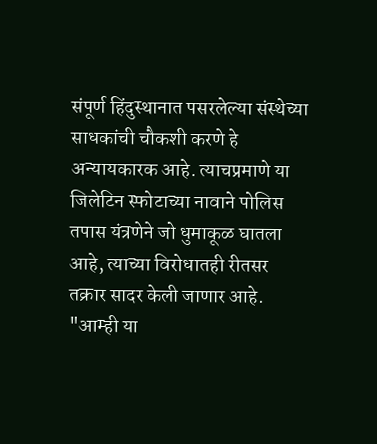संपूर्ण हिंदुस्थानात पसरलेल्या संस्थेच्या साधकांची चौकशी करणे हे अन्यायकारक आहे. त्याचप्रमाणे या जिलेटिन स्फोटाच्या नावाने पोलिस तपास यंत्रणेने जो धुमाकूळ घातला आहे, त्याच्या विरोधातही रीतसर तक्रार सादर केली जाणार आहे. "आम्ही या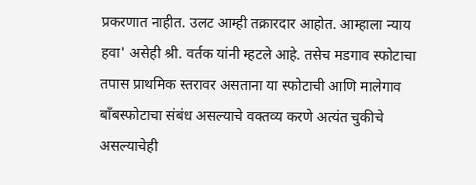प्रकरणात नाहीत. उलट आम्ही तक्रारदार आहोत. आम्हाला न्याय हवा' असेही श्री. वर्तक यांनी म्हटले आहे. तसेच मडगाव स्फोटाचा तपास प्राथमिक स्तरावर असताना या स्फोटाची आणि मालेगाव बॉंबस्फोटाचा संबंध असल्याचे वक्तव्य करणे अत्यंत चुकीचे असल्याचेही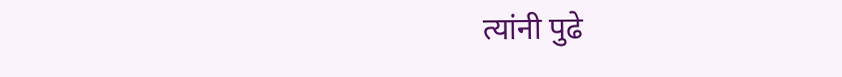त्यांनी पुढे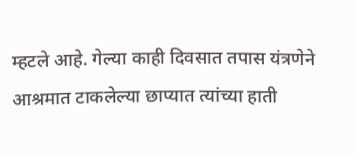म्हटले आहे. गेल्या काही दिवसात तपास यंत्रणेने आश्रमात टाकलेल्या छाप्यात त्यांच्या हाती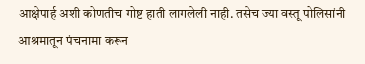आक्षेपार्ह अशी कोणतीच गोष्ट हाती लागलेली नाही. तसेच ज्या वस्तू पोलिसांनी आश्रमातून पंचनामा करून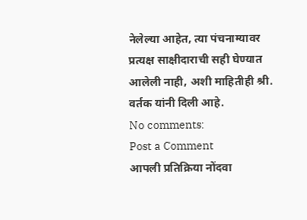नेलेल्या आहेत, त्या पंचनाम्यावर प्रत्यक्ष साक्षीदाराची सही घेण्यात आलेली नाही, अशी माहितीही श्री. वर्तक यांनी दिली आहे.
No comments:
Post a Comment
आपली प्रतिक्रिया नोंदवा